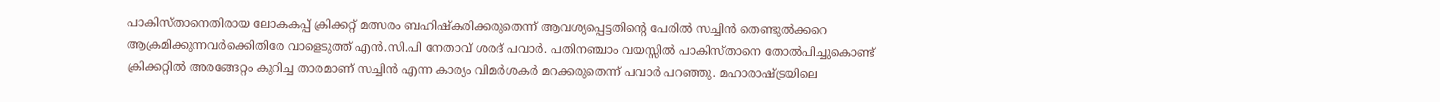പാകിസ്താനെതിരായ ലോകകപ്പ് ക്രിക്കറ്റ് മത്സരം ബഹിഷ്കരിക്കരുതെന്ന് ആവശ്യപ്പെട്ടതിന്റെ പേരിൽ സച്ചിൻ തെണ്ടുൽക്കറെ ആക്രമിക്കുന്നവർക്കെിതിരേ വാളെടുത്ത് എൻ.സി.പി നേതാവ് ശരദ് പവാർ. പതിനഞ്ചാം വയസ്സിൽ പാകിസ്താനെ തോൽപിച്ചുകൊണ്ട് ക്രിക്കറ്റിൽ അരങ്ങേറ്റം കുറിച്ച താരമാണ് സച്ചിൻ എന്ന കാര്യം വിമർശകർ മറക്കരുതെന്ന് പവാർ പറഞ്ഞു. മഹാരാഷ്ട്രയിലെ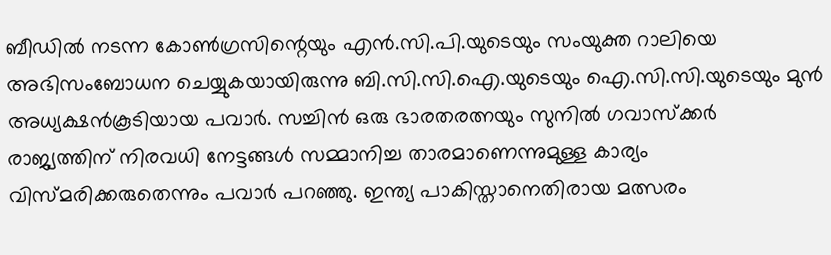ബീഡിൽ നടന്ന കോൺഗ്രസിന്റെയും എൻ.സി.പി.യുടെയും സംയുക്ത റാലിയെ അഭിസംബോധന ചെയ്യുകയായിരുന്നു ബി.സി.സി.ഐ.യുടെയും ഐ.സി.സി.യുടെയും മുൻ അധ്യക്ഷൻകൂടിയായ പവാർ. സച്ചിൻ ഒരു ഭാരതരത്നയും സുനിൽ ഗവാസ്ക്കർ രാജ്യത്തിന് നിരവധി നേട്ടങ്ങൾ സമ്മാനിച്ച താരമാണെന്നുമുള്ള കാര്യം വിസ്മരിക്കരുതെന്നും പവാർ പറഞ്ഞു. ഇന്ത്യ പാകിസ്താനെതിരായ മത്സരം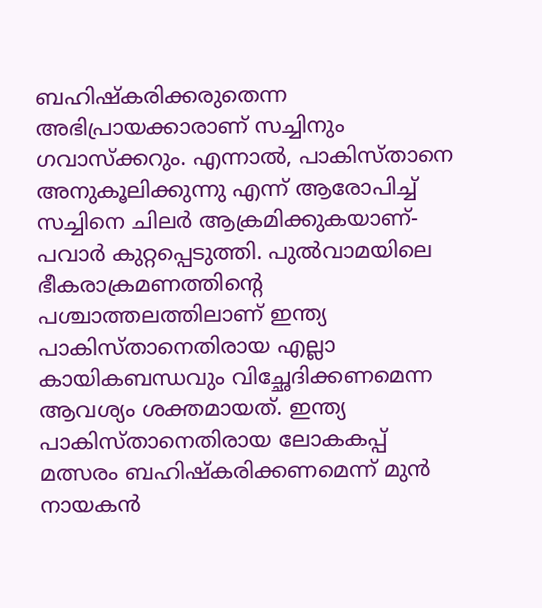ബഹിഷ്കരിക്കരുതെന്ന അഭിപ്രായക്കാരാണ് സച്ചിനും ഗവാസ്ക്കറും. എന്നാൽ, പാകിസ്താനെ അനുകൂലിക്കുന്നു എന്ന് ആരോപിച്ച് സച്ചിനെ ചിലർ ആക്രമിക്കുകയാണ്-പവാർ കുറ്റപ്പെടുത്തി. പുൽവാമയിലെ ഭീകരാക്രമണത്തിന്റെ പശ്ചാത്തലത്തിലാണ് ഇന്ത്യ പാകിസ്താനെതിരായ എല്ലാ കായികബന്ധവും വിച്ഛേദിക്കണമെന്ന ആവശ്യം ശക്തമായത്. ഇന്ത്യ പാകിസ്താനെതിരായ ലോകകപ്പ് മത്സരം ബഹിഷ്കരിക്കണമെന്ന് മുൻ നായകൻ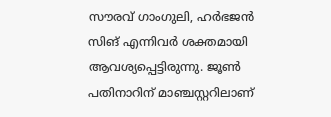സൗരവ് ഗാംഗുലി, ഹർഭജൻ സിങ് എന്നിവർ ശക്തമായി ആവശ്യപ്പെട്ടിരുന്നു. ജൂൺ പതിനാറിന് മാഞ്ചസ്റ്ററിലാണ്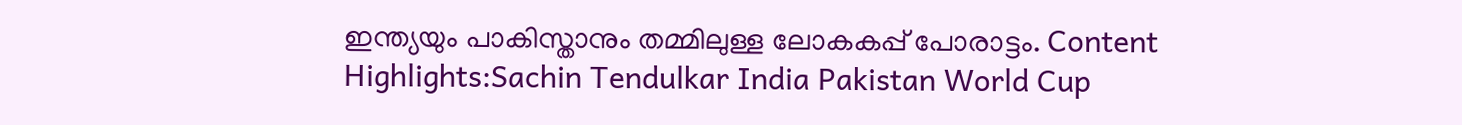ഇന്ത്യയും പാകിസ്താനും തമ്മിലുള്ള ലോകകപ്പ് പോരാട്ടം. Content Highlights:Sachin Tendulkar India Pakistan World Cup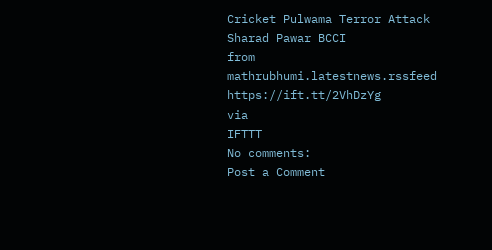Cricket Pulwama Terror Attack Sharad Pawar BCCI
from mathrubhumi.latestnews.rssfeed https://ift.tt/2VhDzYg
via
IFTTT
No comments:
Post a Comment